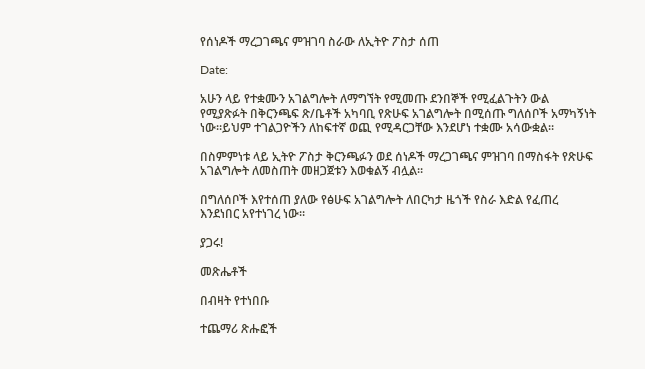የሰነዶች ማረጋገጫና ምዝገባ ስራው ለኢትዮ ፖስታ ሰጠ

Date:

አሁን ላይ የተቋሙን አገልግሎት ለማግኘት የሚመጡ ደንበኞች የሚፈልጉትን ውል የሚያጽፉት በቅርንጫፍ ጽ/ቤቶች አካባቢ የጽሁፍ አገልግሎት በሚሰጡ ግለሰቦች አማካኝነት ነው።ይህም ተገልጋዮችን ለከፍተኛ ወጪ የሚዳርጋቸው እንደሆነ ተቋሙ አሳውቋል።

በስምምነቱ ላይ ኢትዮ ፖስታ ቅርንጫፉን ወደ ሰነዶች ማረጋገጫና ምዝገባ በማስፋት የጽሁፍ አገልግሎት ለመስጠት መዘጋጀቱን እወቁልኝ ብሏል።

በግለሰቦች እየተሰጠ ያለው የፅሁፍ አገልግሎት ለበርካታ ዜጎች የስራ እድል የፈጠረ እንደነበር አየተነገረ ነው።

ያጋሩ!

መጽሔቶች

በብዛት የተነበቡ

ተጨማሪ ጽሑፎች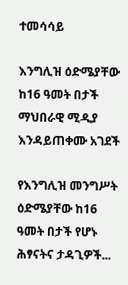ተመሳሳይ

እንግሊዝ ዕድሜያቸው ከ16 ዓመት በታች ማህበራዊ ሚዲያ እንዳይጠቀሙ አገደች

የእንግሊዝ መንግሥት ዕድሜያቸው ከ16 ዓመት በታች የሆኑ ሕፃናትና ታዳጊዎች...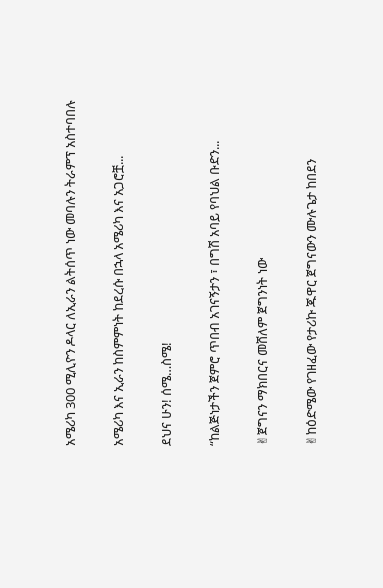አሜሪካ 300 ሚሊዮን ዶላር ለኢራን ልትሰጥ ነው መባሉን ትራምፕ አስተባበሉ

አሜሪካ እና ኢራን ከስምምነት ከደረሱ በኋላ አሜሪካ እና አጋሮቿ...

ደህና ሁን! ሰሜ…ስሜ!

“ከልጅነታችን ጀምሮ ጥበብ አገናኝታን ፣ በግሽ አባይ የባህል ቡድን...

✌ጀግናን ማክበርና መሸለም ጀግንነት ነው

✌ከዕድሜው የገዘፈው የታሪኩ ጁዋር ጀግናውን ሙሉጌታ ከበደን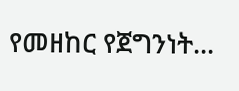የመዘከር የጀግንነት...